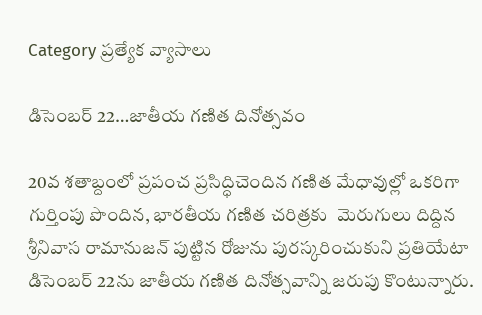Category ప్రత్యేక వ్యాసాలు

డిసెంబర్‌ 22…జాతీయ గణిత దినోత్సవం

20వ శతాబ్దంలో ప్రపంచ ప్రసిద్ధిచెందిన గణిత మేధావుల్లో ఒకరిగా గుర్తింపు పొందిన, భారతీయ గణిత చరిత్రకు  మెరుగులు దిద్దిన శ్రీనివాస రామానుజన్‌ ‌పుట్టిన రోజును పురస్కరించుకుని ప్రతియేటా డిసెంబర్‌ 22ను జాతీయ గణిత దినోత్సవాన్ని జరుపు కొంటున్నారు.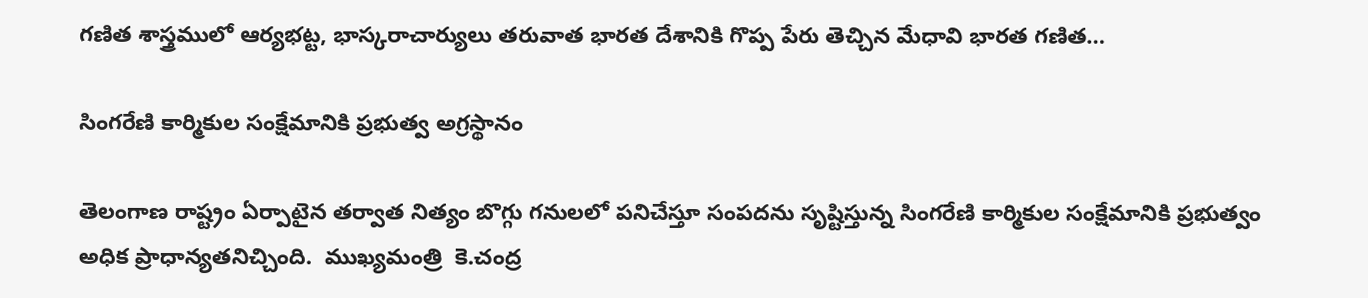గణిత శాస్త్రములో ఆర్యభట్ట, భాస్కరాచార్యులు తరువాత భారత దేశానికి గొప్ప పేరు తెచ్చిన మేధావి భారత గణిత…

సింగరేణి కార్మికుల సంక్షేమానికి ప్రభుత్వ అగ్రస్థానం

తెలంగాణ రాష్ట్రం ఏర్పాటైన తర్వాత నిత్యం బొగ్గు గనులలో పనిచేస్తూ సంపదను సృష్టిస్తున్న సింగరేణి కార్మికుల సంక్షేమానికి ప్రభుత్వం అధిక ప్రాధాన్యతనిచ్చింది.  ముఖ్యమంత్రి  కె.చంద్ర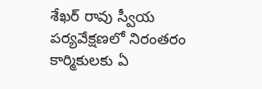శేఖర్‌ ‌రావు స్వీయ పర్యవేక్షణలో నిరంతరం కార్మికులకు ఏ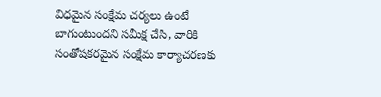విధమైన సంక్షేమ చర్యలు ఉంటే బాగుంటుందని సమీక్ష చేసి, వారికి సంతోషకరమైన సంక్షేమ కార్యాచరణకు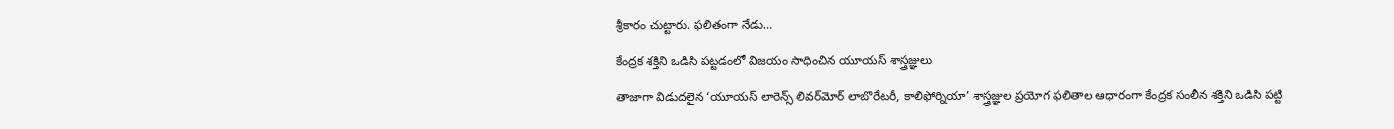శ్రీకారం చుట్టారు. ఫలితంగా నేడు…

కేంద్రక శక్తిని ఒడిసి పట్టడంలో విజయం సాధించిన యూయస్‌ ‌శాస్త్రజ్ఞులు

తాజాగా విడుదలైన ‘యూయస్‌ ‌లారెన్స్ ‌లివర్‌మోర్‌ ‌లాబొరేటరీ, కాలిఫోర్నియా’ శాస్త్రజ్ఞుల ప్రయోగ ఫలితాల ఆధారంగా కేంద్రక సంలీన శక్తిని ఒడిసి పట్టి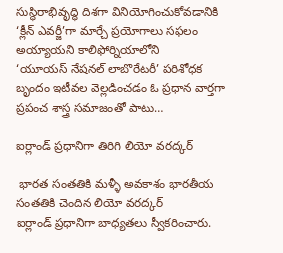సుస్థిరాభివృద్ధి దిశగా వినియోగించుకోవడానికి ‘క్లీన్‌ ఎవర్జీ’గా మార్చే ప్రయోగాలు సఫలం అయ్యాయని కాలిఫోర్నియాలోని ‘యూయస్‌ ‌నేషనల్‌ ‌లాబొరేటరీ’ పరిశోధక బృందం ఇటీవల వెల్లడించడం ఓ ప్రధాన వార్తగా ప్రపంచ శాస్త్ర సమాజంతో పాటు…

ఐర్లాండ్‌ ‌ప్రధానిగా తిరిగి లియో వరద్కర్‌

 భారత సంతతికి మళ్ళీ అవకాశం భారతీయ సంతతికి చెందిన లియో వరద్కర్‌ ఐర్లాండ్‌ ‌ప్రధానిగా బాధ్యతలు స్వీకరించారు.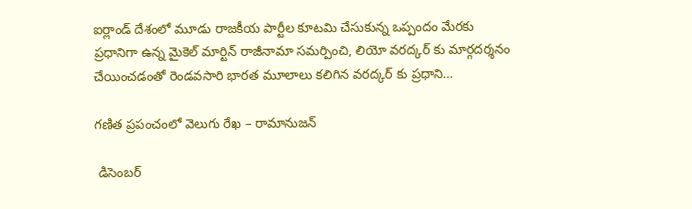ఐర్లాండ్‌ ‌దేశంలో మూడు రాజకీయ పార్టీల కూటమి చేసుకున్న ఒప్పందం మేరకు ప్రధానిగా ఉన్న మైకెల్‌ ‌మార్టిన్‌ ‌రాజీనామా సమర్పించి, లియో వరద్కర్‌ ‌కు మార్గదర్శనం చేయించడంతో రెండవసారి భారత మూలాలు కలిగిన వరద్కర్‌ ‌కు ప్రధాని…

గణిత ప్రపంచంలో వెలుగు రేఖ – రామానుజన్‌

 డిసెంబర్‌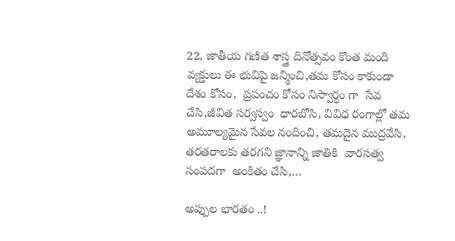22, జాతీయ గణిత శాస్త్ర దినోత్సవం కొంత మంది వ్యక్తులు ఈ భువిపై జన్మించి,తమ కోసం కాకుండా దేశం కోసం,  ప్రపంచం కోసం నిస్వార్ధం గా  సేవ చేసి,జీవిత సర్వస్వం  ధారబోసి, వివిధ రంగాల్లో తమ అమూల్యమైన సేవల నందించి, తమదైన ముద్రవేసి, తరతరాలకు తరగని జ్ఞానాన్ని జాతికి  వారసత్వ సంపదగా  అంకితం చేసి,…

అప్పుల భారతం ..!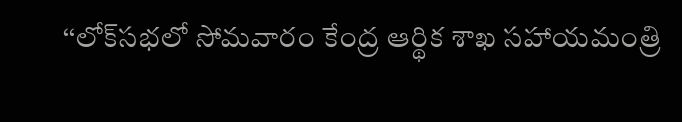‘‘లోక్‌సభలో సోమవారం కేంద్ర ఆర్థిక శాఖ సహాయమంత్రి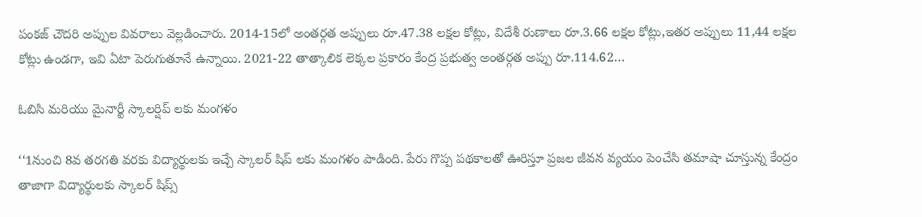పంకజ్‌ ‌చౌదరి అప్పుల వివరాలు వెల్లడించారు. 2014-15లో అంతర్గత అప్పులు రూ.47.38 లక్షల కోట్లు, విదేశీ రుణాలు రూ.3.66 లక్షల కోట్లు,ఇతర అప్పులు 11,44 లక్షల కోట్లు ఉండగా, ఇవి ఏటా పెరుగుతూనే ఉన్నాయి. 2021-22 తాత్కాలిక లెక్కల ప్రకారం కేంద్ర ప్రభుత్వ అంతర్గత అప్పు రూ.114.62…

ఓబిసి మరియు మైనార్టీ స్కాలర్షిప్‌ ‌లకు మంగళం

‘‘1నుంచి 8వ తరగతి వరకు విద్యార్థులకు ఇచ్చే స్కాలర్‌ ‌షిప్‌ ‌లకు మంగళం పాడింది. పేరు గొప్ప పథకాలతో ఊరిస్తూ ప్రజల జీవన వ్యయం పెంచేసి తమాషా చూస్తున్న కేంద్రం తాజాగా విద్యార్థులకు స్కాలర్‌ ‌షిప్స్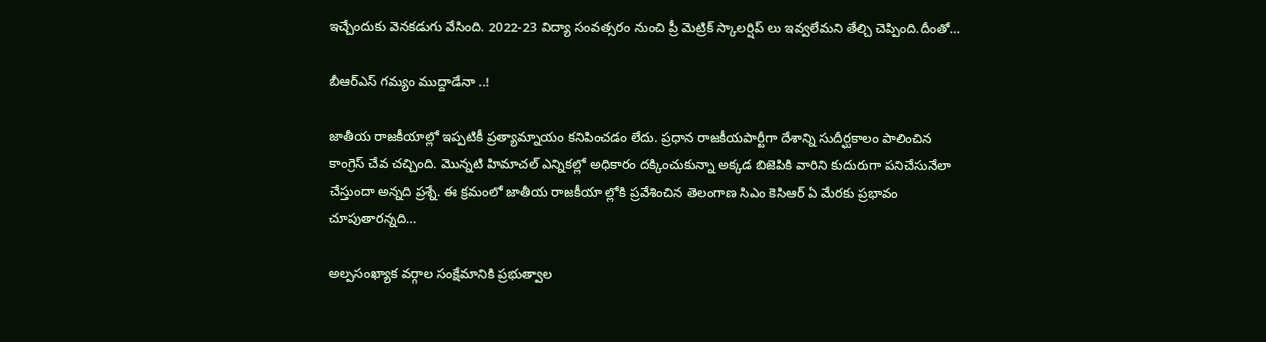ఇచ్చేందుకు వెనకడుగు వేసింది. 2022-23 విద్యా సంవత్సరం నుంచి ప్రీ మెట్రిక్‌ ‌స్కాలర్షిప్‌ ‌లు ఇవ్వలేమని తేల్చి చెప్పింది.దీంతో…

బీఆర్‌ఎస్‌ ‌గమ్యం ముద్దాడేనా ..!

జాతీయ రాజకీయాల్లో ఇప్పటికీ ప్రత్యామ్నాయం కనిపించడం లేదు. ప్రధాన రాజకీయపార్టీగా దేశాన్ని సుదీర్ఘకాలం పాలించిన కాంగ్రెస్‌ ‌చేవ చచ్చింది. మొన్నటి హిమాచల్‌ ఎన్నికల్లో అధికారం దక్కించుకున్నా అక్కడ బిజెపికి వారిని కుదురుగా పనిచేసునేలా చేస్తుందా అన్నది ప్రశ్నే. ఈ క్రమంలో జాతీయ రాజకీయా ల్లోకి ప్రవేశించిన తెలంగాణ సిఎం కెసిఆర్‌ ఏ ‌మేరకు ప్రభావం చూపుతారన్నది…

అల్పసంఖ్యాక వర్గాల సంక్షేమానికి ప్రభుత్వాల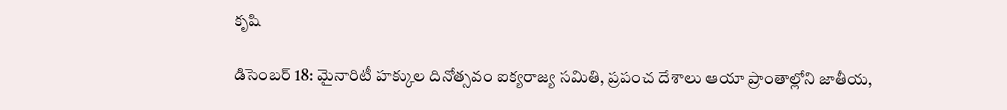కృషి

డిసెంబర్ 18: మైనారిటీ హక్కుల దినోత్సవం ఐక్యరాజ్య సమితి, ప్రపంచ దేశాలు ఆయా ప్రాంతాల్లోని జాతీయ,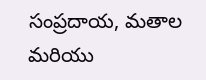సంప్రదాయ, మతాల మరియు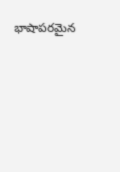భాషాపరమైన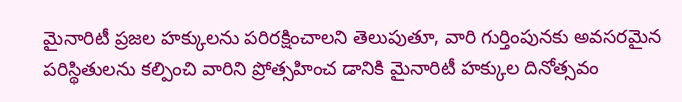మైనారిటీ ప్రజల హక్కులను పరిరక్షించాలని తెలుపుతూ, వారి గుర్తింపునకు అవసరమైన పరిస్థితులను కల్పించి వారిని ప్రోత్సహించ డానికి మైనారిటీ హక్కుల దినోత్సవం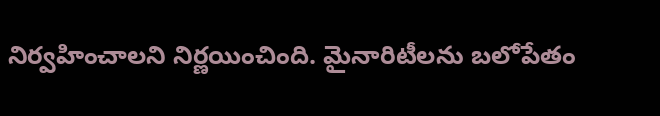నిర్వహించాలని నిర్ణయించింది. మైనారిటీలను బలోపేతం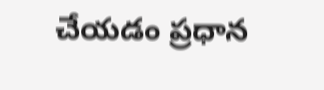చేయడం ప్రధాన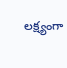లక్ష్యంగా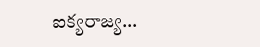ఐక్యరాజ్య…